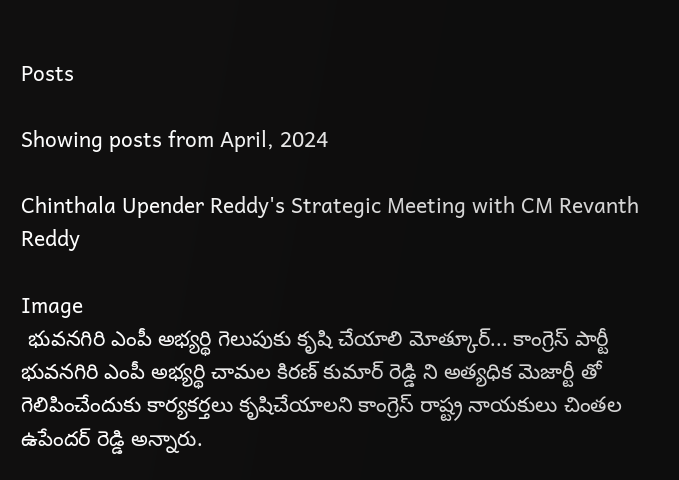Posts

Showing posts from April, 2024

Chinthala Upender Reddy's Strategic Meeting with CM Revanth Reddy

Image
 భువనగిరి ఎంపీ అభ్యర్థి గెలుపుకు కృషి చేయాలి మోత్కూర్... కాంగ్రెస్ పార్టీ భువనగిరి ఎంపీ అభ్యర్థి చామల కిరణ్ కుమార్ రెడ్డి ని అత్యధిక మెజార్టీ తో గెలిపించేందుకు కార్యకర్తలు కృషిచేయాలని కాంగ్రెస్ రాష్ట్ర నాయకులు చింతల ఉపేందర్ రెడ్డి అన్నారు.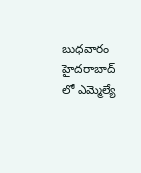బుధవారం హైదరాబాద్ లో ఎమ్మెల్యే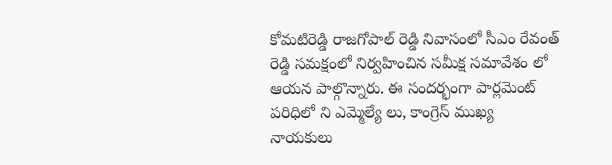కోమటిరెడ్డి రాజగోపాల్ రెడ్డి నివాసంలో సీఎం రేవంత్ రెడ్డి సమక్షంలో నిర్వహించిన సమీక్ష సమావేశం లో ఆయన పాల్గొన్నారు. ఈ సందర్భంగా పార్లమెంట్ పరిధిలో ని ఎమ్మెల్యే లు, కాంగ్రెస్ ముఖ్య నాయకులు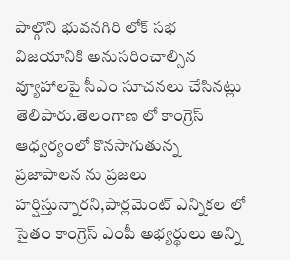పాల్గొని భువనగిరి లోక్ సభ విజయానికి అనుసరించాల్సిన వ్యూహాలపై సీఎం సూచనలు చేసినట్లు తెలిపారు.తెలంగాణ లో కాంగ్రెస్ ఆధ్వర్యంలో కొనసాగుతున్న ప్రజాపాలన ను ప్రజలు హర్షిస్తున్నారని,పార్లమెంట్ ఎన్నికల లో సైతం కాంగ్రెస్ ఎంపీ అభ్యర్థులు అన్ని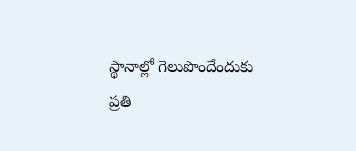స్థానాల్లో గెలుపొందేందుకు ప్రతి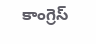కాంగ్రెస్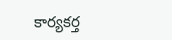కార్యకర్త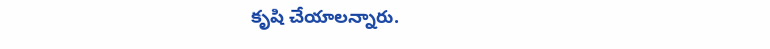కృషి చేయాలన్నారు.